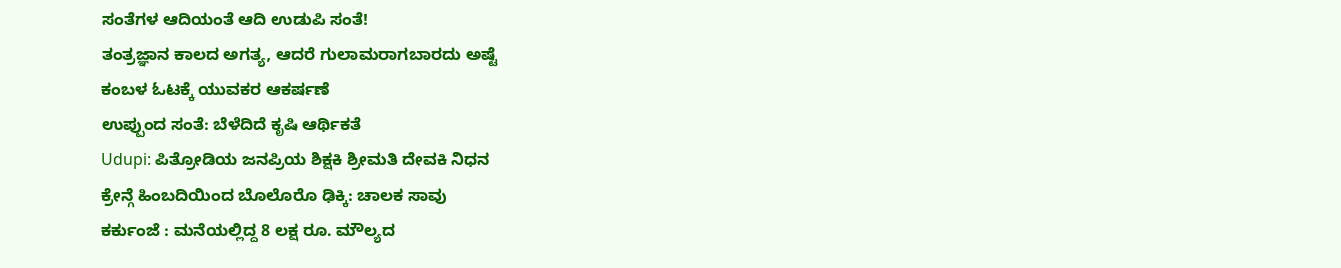ಸಂತೆಗಳ ಆದಿಯಂತೆ ಆದಿ ಉಡುಪಿ ಸಂತೆ!
ತಂತ್ರಜ್ಞಾನ ಕಾಲದ ಅಗತ್ಯ, ಆದರೆ ಗುಲಾಮರಾಗಬಾರದು ಅಷ್ಟೆ
ಕಂಬಳ ಓಟಕ್ಕೆ ಯುವಕರ ಆಕರ್ಷಣೆ
ಉಪ್ಪುಂದ ಸಂತೆ: ಬೆಳೆದಿದೆ ಕೃಷಿ ಆರ್ಥಿಕತೆ
Udupi: ಪಿತ್ರೋಡಿಯ ಜನಪ್ರಿಯ ಶಿಕ್ಷಕಿ ಶ್ರೀಮತಿ ದೇವಕಿ ನಿಧನ
ಕ್ರೇನ್ಗೆ ಹಿಂಬದಿಯಿಂದ ಬೊಲೊರೊ ಢಿಕ್ಕಿ: ಚಾಲಕ ಸಾವು
ಕರ್ಕುಂಜೆ : ಮನೆಯಲ್ಲಿದ್ದ 8 ಲಕ್ಷ ರೂ. ಮೌಲ್ಯದ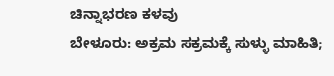ಚಿನ್ನಾಭರಣ ಕಳವು
ಬೇಳೂರು: ಅಕ್ರಮ ಸಕ್ರಮಕ್ಕೆ ಸುಳ್ಳು ಮಾಹಿತಿ;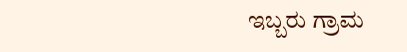ಇಬ್ಬರು ಗ್ರಾಮ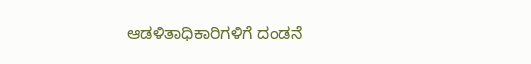ಆಡಳಿತಾಧಿಕಾರಿಗಳಿಗೆ ದಂಡನೆ